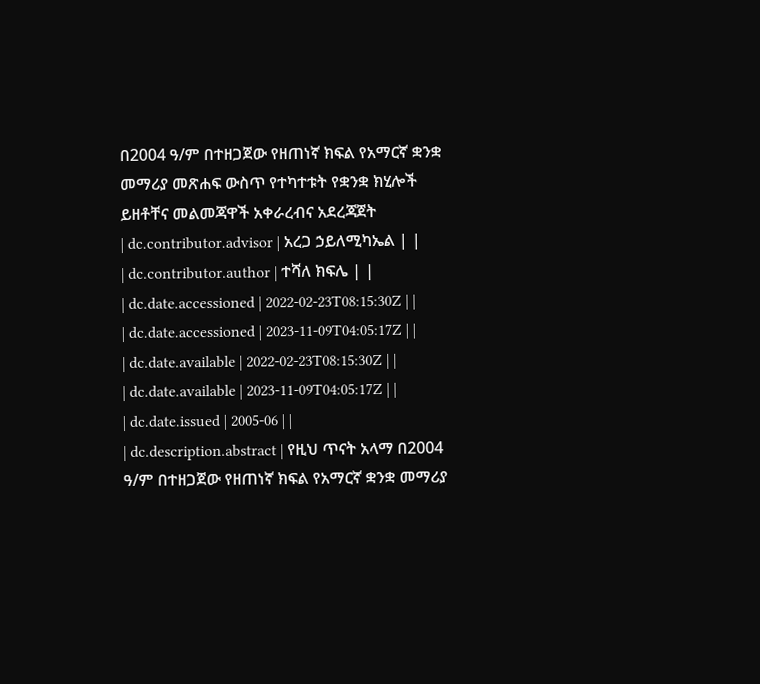በ2004 ዓ/ም በተዘጋጀው የዘጠነኛ ክፍል የአማርኛ ቋንቋ መማሪያ መጽሐፍ ውስጥ የተካተቱት የቋንቋ ክሂሎች ይዘቶቸና መልመጃዋች አቀራረብና አደረጃጀት
| dc.contributor.advisor | አረጋ ኃይለሚካኤል | |
| dc.contributor.author | ተሻለ ክፍሌ | |
| dc.date.accessioned | 2022-02-23T08:15:30Z | |
| dc.date.accessioned | 2023-11-09T04:05:17Z | |
| dc.date.available | 2022-02-23T08:15:30Z | |
| dc.date.available | 2023-11-09T04:05:17Z | |
| dc.date.issued | 2005-06 | |
| dc.description.abstract | የዚህ ጥናት አላማ በ2004 ዓ/ም በተዘጋጀው የዘጠነኛ ክፍል የአማርኛ ቋንቋ መማሪያ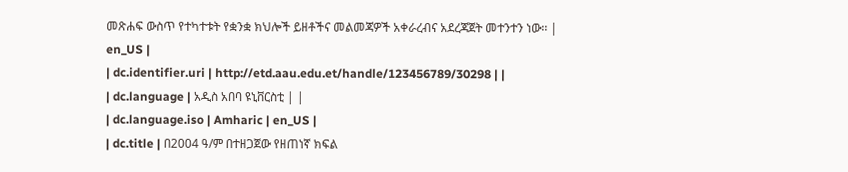መጽሐፍ ውስጥ የተካተቱት የቋንቋ ክህሎች ይዘቶችና መልመጃዎች አቀራረብና አደረጃጀት መተንተን ነው፡፡ | en_US |
| dc.identifier.uri | http://etd.aau.edu.et/handle/123456789/30298 | |
| dc.language | አዲስ አበባ ዩኒቨርስቲ | |
| dc.language.iso | Amharic | en_US |
| dc.title | በ2004 ዓ/ም በተዘጋጀው የዘጠነኛ ክፍል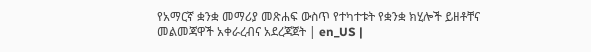የአማርኛ ቋንቋ መማሪያ መጽሐፍ ውስጥ የተካተቱት የቋንቋ ክሂሎች ይዘቶቸና መልመጃዋች አቀራረብና አደረጃጀት | en_US |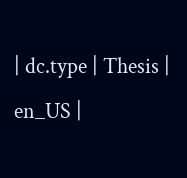| dc.type | Thesis | en_US |